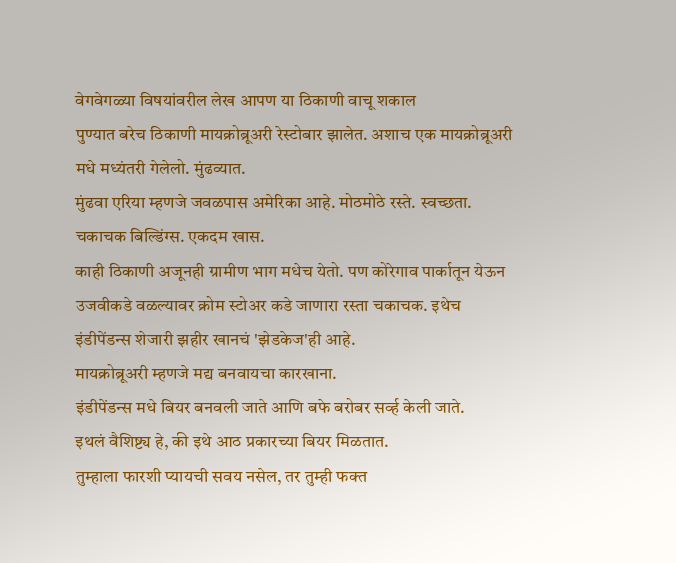वेगवेगळ्या विषयांवरील लेख आपण या ठिकाणी वाचू शकाल
पुण्यात बरेच ठिकाणी मायक्रोब्रूअरी रेस्टोबार झालेत. अशाच एक मायक्रोब्रूअरी मधे मध्यंतरी गेलेलो. मुंढव्यात.
मुंढवा एरिया म्हणजे जवळपास अमेरिका आहे. मोठमोठे रस्ते. स्वच्छता. चकाचक बिल्डिंग्स. एकदम खास.
काही ठिकाणी अजूनही ग्रामीण भाग मधेच येतो. पण कोरेगाव पार्कातून येऊन उजवीकडे वळल्यावर क्रोम स्टोअर कडे जाणारा रस्ता चकाचक. इथेच इंडीपेंडन्स शेजारी झहीर खानचं 'झेडकेज'ही आहे.
मायक्रोब्रूअरी म्हणजे मद्य बनवायचा कारखाना.
इंडीपेंडन्स मधे बियर बनवली जाते आणि बफे बरोबर सर्व्ह केली जाते.
इथलं वैशिष्ट्य हे, की इथे आठ प्रकारच्या बियर मिळतात.
तुम्हाला फारशी प्यायची सवय नसेल, तर तुम्ही फक्त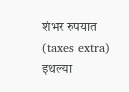शंभर रुपयात (taxes extra) इथल्या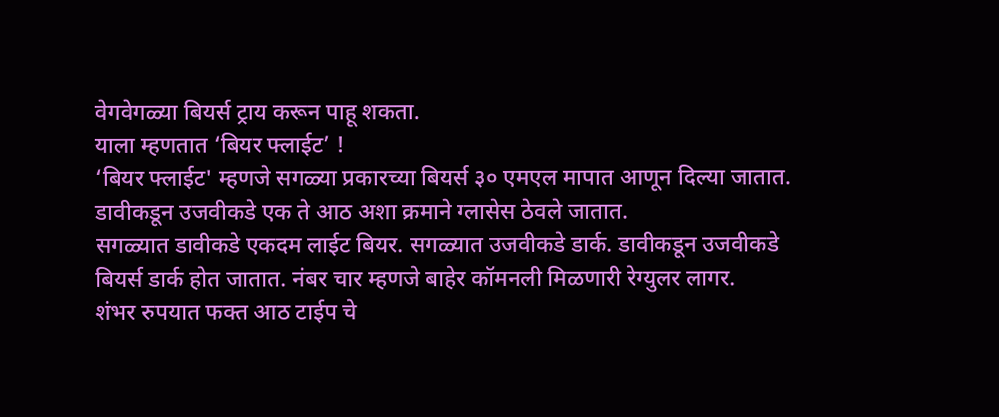वेगवेगळ्या बियर्स ट्राय करून पाहू शकता.
याला म्हणतात ‘बियर फ्लाईट’ !
‘बियर फ्लाईट' म्हणजे सगळ्या प्रकारच्या बियर्स ३० एमएल मापात आणून दिल्या जातात.
डावीकडून उजवीकडे एक ते आठ अशा क्रमाने ग्लासेस ठेवले जातात.
सगळ्यात डावीकडे एकदम लाईट बियर. सगळ्यात उजवीकडे डार्क. डावीकडून उजवीकडे बियर्स डार्क होत जातात. नंबर चार म्हणजे बाहेर कॉमनली मिळणारी रेग्युलर लागर.
शंभर रुपयात फक्त आठ टाईप चे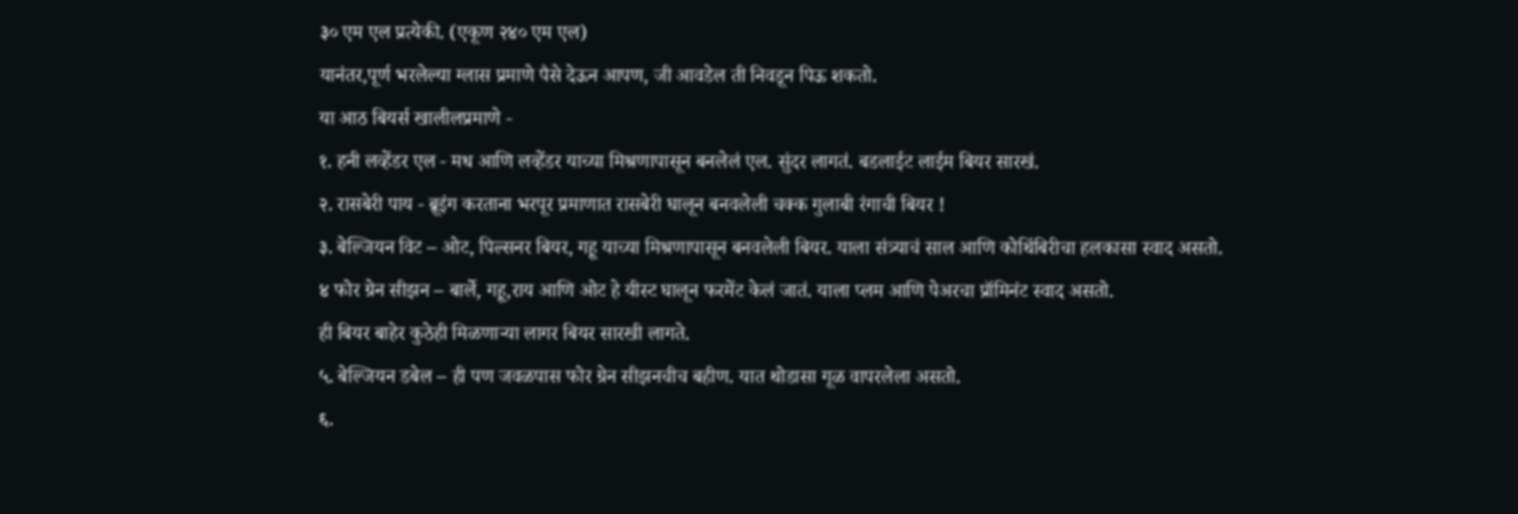३० एम एल प्रत्येकी. (एकूण २४० एम एल)
यानंतर,पूर्ण भरलेल्या ग्लास प्रमाणे पैसे देऊन आपण, जी आवडेल ती निवडून पिऊ शकतो.
या आठ बियर्स खालीलप्रमाणे -
१. हनी लव्हेंडर एल - मध आणि लव्हेंडर याच्या मिश्रणापासून बनलेलं एल. सुंदर लागतं. बडलाईट लाईम बियर सारखं.
२. रासबेरी पाय - ब्रूइंग करताना भरपूर प्रमाणात रासबेरी घालून बनवलेली चक्क गुलाबी रंगाची बियर !
३. बेल्जियन विट – ओट, पिल्सनर बियर, गहू याच्या मिश्रणापासून बनवलेली बियर. याला संत्र्याचं साल आणि कोथिंबिरीचा हलकासा स्वाद असतो.
४ फोर ग्रेन सीझन – बार्ले, गहू,राय आणि ओट हे यीस्ट घालून फरमेंट केलं जातं. याला प्लम आणि पेअरचा प्रॉमिनंट स्वाद असतो.
ही बियर बाहेर कुठेही मिळणाऱ्या लागर बियर सारखी लागते.
५. बेल्जियन डबेल – ही पण जवळपास फोर ग्रेन सीझनचीच बहीण. यात थोडासा गूळ वापरलेला असतो.
६.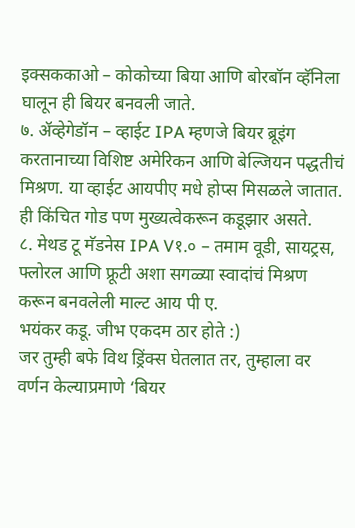इक्सककाओ – कोकोच्या बिया आणि बोरबॉन व्हॅनिला घालून ही बियर बनवली जाते.
७. ॲव्हेगेडॉन – व्हाईट IPA म्हणजे बियर ब्रूइंग करतानाच्या विशिष्ट अमेरिकन आणि बेल्जियन पद्धतीचं मिश्रण. या व्हाईट आयपीए मधे होप्स मिसळले जातात. ही किंचित गोड पण मुख्यत्वेकरून कडूझार असते.
८. मेथड टू मॅडनेस IPA V१.० – तमाम वूडी, सायट्रस, फ्लोरल आणि फ्रूटी अशा सगळ्या स्वादांचं मिश्रण करून बनवलेली माल्ट आय पी ए.
भयंकर कडू. जीभ एकदम ठार होते :)
जर तुम्ही बफे विथ ड्रिंक्स घेतलात तर, तुम्हाला वर वर्णन केल्याप्रमाणे ‘बियर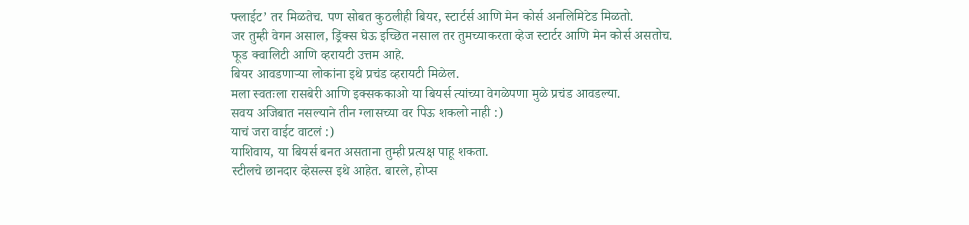फ्लाईट’ तर मिळतेच. पण सोबत कुठलीही बियर, स्टार्टर्स आणि मेन कोर्स अनलिमिटेड मिळतो.
जर तुम्ही वेगन असाल, ड्रिंक्स घेऊ इच्छित नसाल तर तुमच्याकरता व्हेज स्टार्टर आणि मेन कोर्स असतोच.
फूड क्वालिटी आणि व्हरायटी उत्तम आहे.
बियर आवडणाऱ्या लोकांना इथे प्रचंड व्हरायटी मिळेल.
मला स्वतःला रासबेरी आणि इक्सककाओ या बियर्स त्यांच्या वेगळेपणा मुळे प्रचंड आवडल्या.
सवय अजिबात नसल्याने तीन ग्लासच्या वर पिऊ शकलो नाही :)
याचं जरा वाईट वाटलं :)
याशिवाय, या बियर्स बनत असताना तुम्ही प्रत्यक्ष पाहू शकता.
स्टीलचे छानदार व्हेसल्स इथे आहेत. बारले, होप्स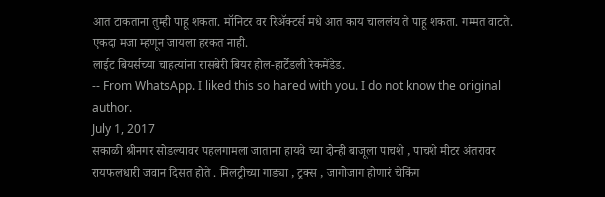आत टाकताना तुम्ही पाहू शकता. मॉनिटर वर रिॲक्टर्स मधे आत काय चाललंय ते पाहू शकता. गम्मत वाटते. एकदा मजा म्हणून जायला हरकत नाही.
लाईट बियर्सच्या चाहत्यांना रासबेरी बियर होल-हार्टेडली रेकमेंडेड.
-- From WhatsApp. I liked this so hared with you. I do not know the original author.
July 1, 2017
सकाळी श्रीनगर सोडल्यावर पहलगामला जाताना हायवे च्या दोन्ही बाजूला पाचशे , पाचशे मीटर अंतरावर रायफलधारी जवान दिसत होते . मिलट्रीच्या गाड्या , ट्रक्स , जागोजाग होणारं चेकिंग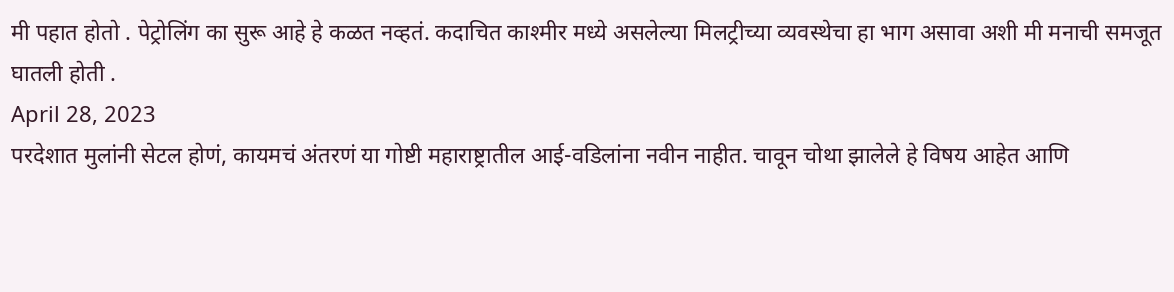मी पहात होतो . पेट्रोलिंग का सुरू आहे हे कळत नव्हतं. कदाचित काश्मीर मध्ये असलेल्या मिलट्रीच्या व्यवस्थेचा हा भाग असावा अशी मी मनाची समजूत घातली होती .
April 28, 2023
परदेशात मुलांनी सेटल होणं, कायमचं अंतरणं या गोष्टी महाराष्ट्रातील आई-वडिलांना नवीन नाहीत. चावून चोथा झालेले हे विषय आहेत आणि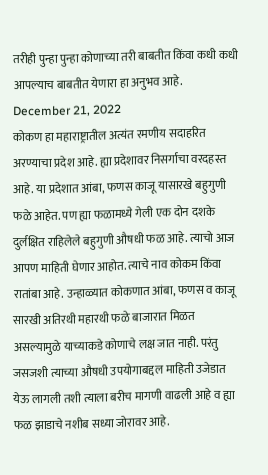तरीही पुन्हा पुन्हा कोणाच्या तरी बाबतीत किंवा कधी कधी आपल्याच बाबतीत येणारा हा अनुभव आहे.
December 21, 2022
कोकण हा महाराष्ट्रातील अत्यंत रमणीय सदाहरित अरण्याचा प्रदेश आहे. ह्या प्रदेशावर निसर्गाचा वरदहस्त आहे. या प्रदेशात आंबा, फणस काजू यासारखे बहुगुणी फळे आहेत. पण ह्या फळामध्ये गेली एक दोन दशके दुर्लक्षित राहिलेले बहुगुणी औषधी फळ आहे. त्याचो आज आपण माहिती घेणार आहोत. त्याचे नाव कोकम किंवा रातांबा आहे. उन्हाळ्यात कोकणात आंबा, फणस व काजू सारखी अतिरथी महारथी फळे बाजारात मिळत असल्यामुळे याच्याकडे कोणाचे लक्ष जात नाही. परंतु जसजशी त्याच्या औषधी उपयोगाबद्दल माहिती उजेडात येऊ लागली तशी त्याला बरीच मागणी वाढली आहे व ह्या फळ झाडाचे नशीब सध्या जोरावर आहे.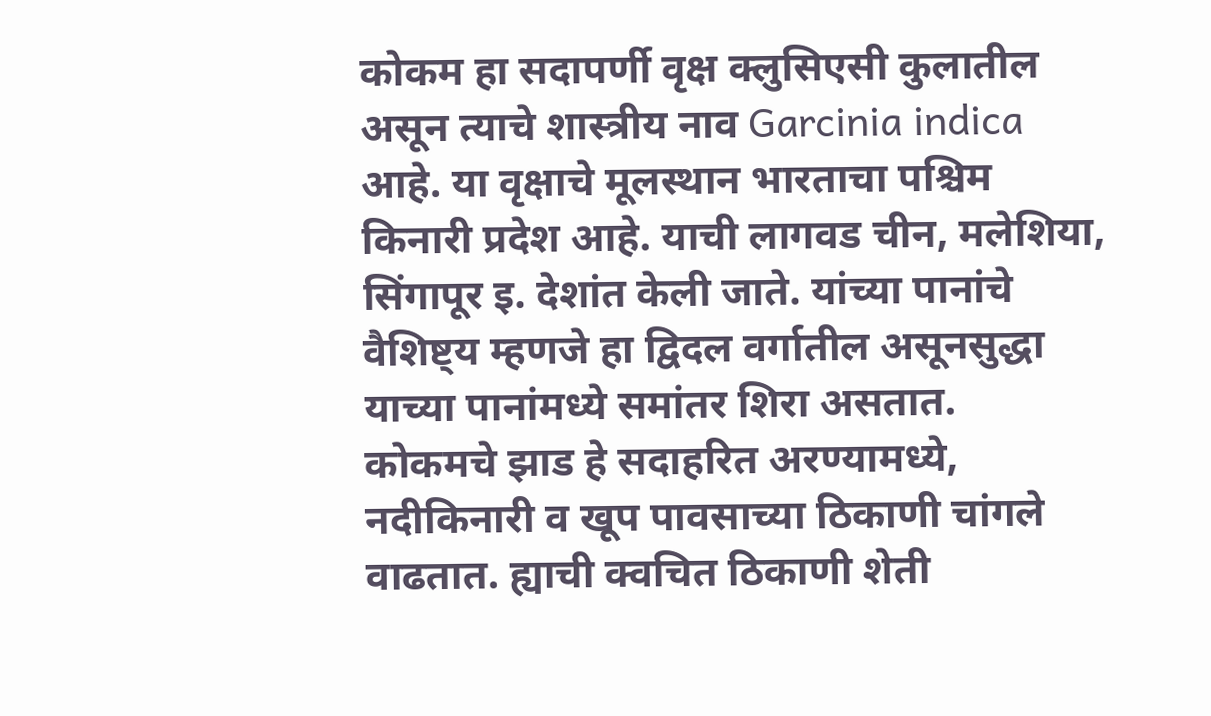कोकम हा सदापर्णी वृक्ष क्लुसिएसी कुलातील असून त्याचे शास्त्रीय नाव Garcinia indica आहे. या वृक्षाचे मूलस्थान भारताचा पश्चिम किनारी प्रदेश आहे. याची लागवड चीन, मलेशिया, सिंगापूर इ. देशांत केली जाते. यांच्या पानांचे वैशिष्ट्य म्हणजे हा द्विदल वर्गातील असूनसुद्धा याच्या पानांमध्ये समांतर शिरा असतात.
कोकमचे झाड हे सदाहरित अरण्यामध्ये, नदीकिनारी व खूप पावसाच्या ठिकाणी चांगले वाढतात. ह्याची क्वचित ठिकाणी शेती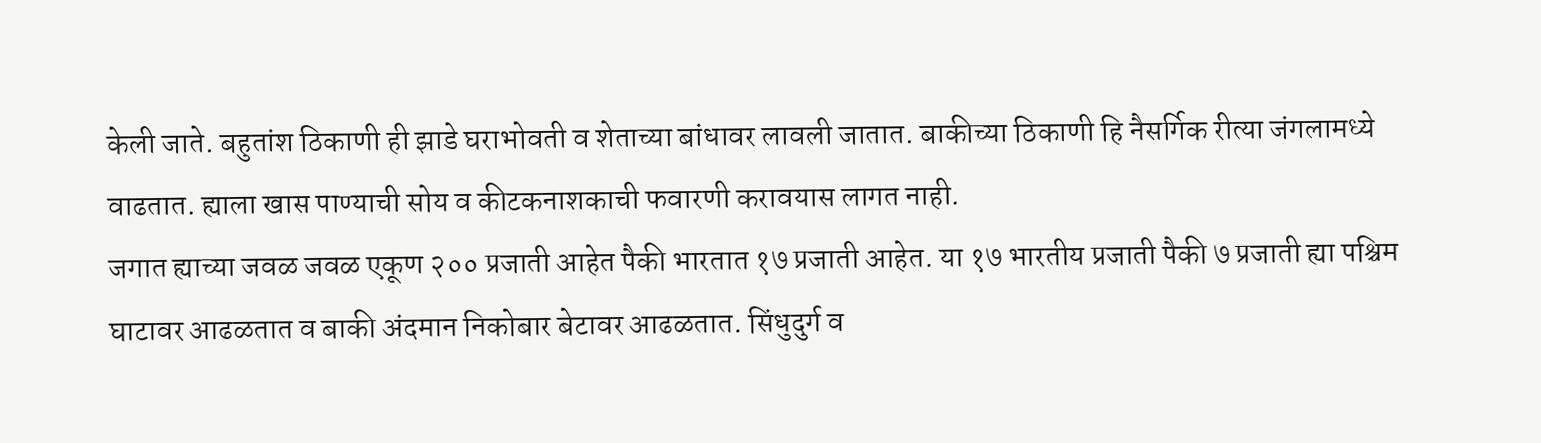केली जाते. बहुतांश ठिकाणी ही झाडे घराभोवती व शेताच्या बांधावर लावली जातात. बाकीच्या ठिकाणी हि नैसर्गिक रीत्या जंगलामध्ये वाढतात. ह्याला खास पाण्याची सोय व कीटकनाशकाची फवारणी करावयास लागत नाही.
जगात ह्याच्या जवळ जवळ एकूण २०० प्रजाती आहेत पैकी भारतात १७ प्रजाती आहेत. या १७ भारतीय प्रजाती पैकी ७ प्रजाती ह्या पश्चिम घाटावर आढळतात व बाकी अंदमान निकोबार बेटावर आढळतात. सिंधुदुर्ग व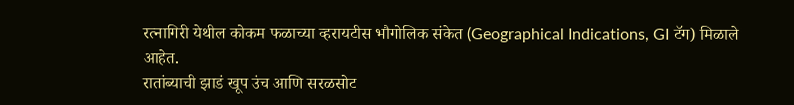रत्नागिरी येथील कोकम फळाच्या व्हरायटीस भौगोलिक संकेत (Geographical Indications, GI टॅग) मिळाले आहेत.
रातांब्याची झाडं खूप उंच आणि सरळसोट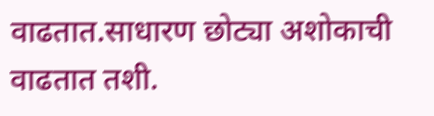वाढतात.साधारण छोट्या अशोकाची वाढतात तशी.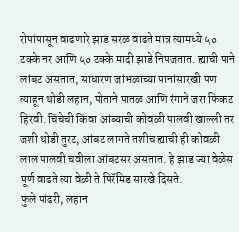रोपांपासून वाढणारे झाड सरळ वाढते मात्र त्यामध्ये ५० टक्के नर आणि ५० टक्के मादी झाडे निपजतात. ह्याची पाने लांबट असतात, साधारण जांभळाच्या पानांसारखी पण त्याहून थोडी लहान, पोताने पातळ आणि रंगाने जरा फिकट हिरवी. चिंचेची किंवा आंब्याची कोवळी पालवी खाल्ली तर जशी थोडी तुरट, आंबट लागते तशीच ह्याची ही कोवळी लाल पालवी चवीला आंबटसर असतात. हे झाड ज्या वेळेस पूर्ण वाढते त्या वेळी ते पिरॅमिड सारखे दिसते.
फुले पांढरी, लहान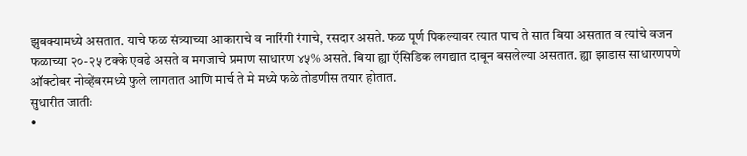झुबक्यामध्ये असतात. याचे फळ संत्र्याच्या आकाराचे व नारिंगी रंगाचे, रसदार असते. फळ पूर्ण पिकल्यावर त्यात पाच ते सात बिया असतात व त्यांचे वजन फळाच्या २०-२५ टक्के एवढे असते व मगजाचे प्रमाण साधारण ४५% असते. बिया ह्या ऍसिडिक लगद्यात दाबून बसलेल्या असतात. ह्या झाडास साधारणपणे ऑक्टोबर नोव्हेंबरमध्ये फुले लागतात आणि मार्च ते मे मध्ये फळे तोडणीस तयार होतात.
सुधारीत जातीः
•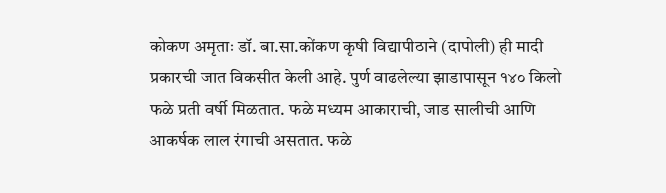कोकण अमृताः डॉ. बा.सा.कोंकण कृषी विद्यापीठाने (दापोली) ही मादी प्रकारची जात विकसीत केली आहे. पुर्ण वाढलेल्या झाडापासून १४० किलो फळे प्रती वर्षी मिळतात. फळे मध्यम आकाराची, जाड सालीची आणि आकर्षक लाल रंगाची असतात. फळे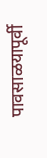पावसाळयापूर्वी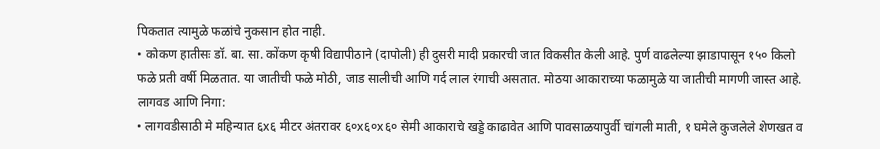पिकतात त्यामुळे फळांचे नुकसान होत नाही.
• कोकण हातीसः डॉ. बा. सा. कोंकण कृषी विद्यापीठाने (दापोली) ही दुसरी मादी प्रकारची जात विकसीत केली आहे. पुर्ण वाढलेल्या झाडापासून १५० किलो फळे प्रती वर्षी मिळतात. या जातीची फळे मोठी, जाड सालीची आणि गर्द लाल रंगाची असतात. मोठया आकाराच्या फळामुळे या जातीची मागणी जास्त आहे.
लागवड आणि निगा:
• लागवडीसाठी मे महिन्यात ६x६ मीटर अंतरावर ६०x६०x६० सेमी आकाराचे खड्डे काढावेत आणि पावसाळयापुर्वी चांगली माती, १ घमेले कुजलेले शेणखत व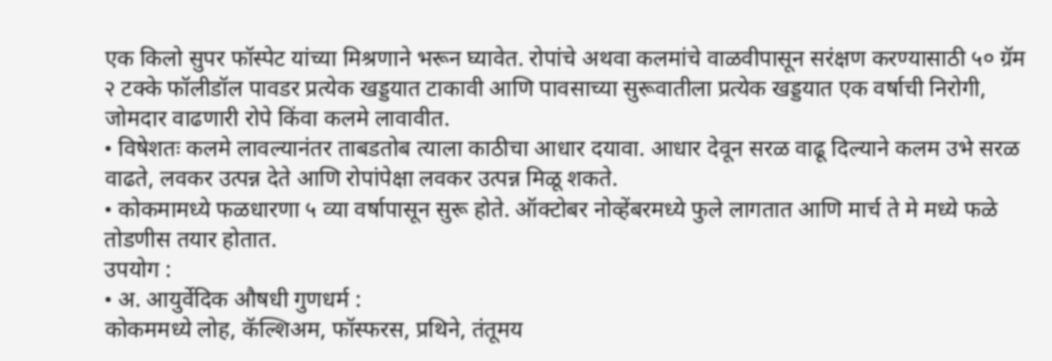एक किलो सुपर फॉस्पेट यांच्या मिश्रणाने भरून घ्यावेत. रोपांचे अथवा कलमांचे वाळवीपासून सरंक्षण करण्यासाठी ५० ग्रॅम २ टक्के फॉलीडॉल पावडर प्रत्येक खड्डयात टाकावी आणि पावसाच्या सुरूवातीला प्रत्येक खड्डयात एक वर्षाची निरोगी, जोमदार वाढणारी रोपे किंवा कलमे लावावीत.
• विषेशतः कलमे लावल्यानंतर ताबडतोब त्याला काठीचा आधार दयावा. आधार देवून सरळ वाढू दिल्याने कलम उभे सरळ वाढते, लवकर उत्पन्न देते आणि रोपांपेक्षा लवकर उत्पन्न मिळू शकते.
• कोकमामध्ये फळधारणा ५ व्या वर्षापासून सुरू होते. ऑक्टोबर नोव्हेंबरमध्ये फुले लागतात आणि मार्च ते मे मध्ये फळे तोडणीस तयार होतात.
उपयोग :
• अ. आयुर्वेदिक औषधी गुणधर्म :
कोकममध्ये लोह, कॅल्शिअम, फॉस्फरस, प्रथिने, तंतूमय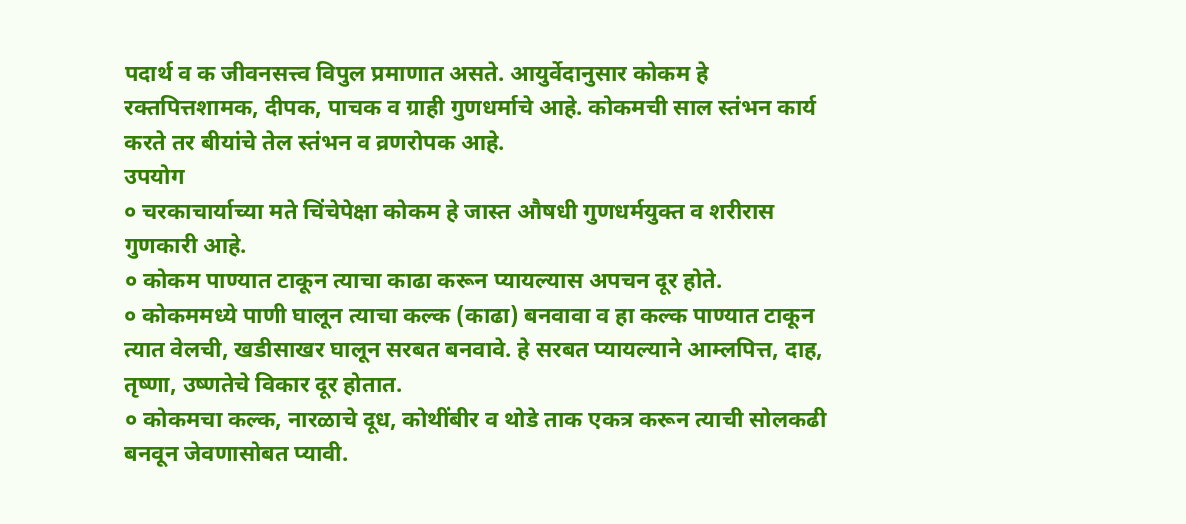पदार्थ व क जीवनसत्त्व विपुल प्रमाणात असते. आयुर्वेदानुसार कोकम हे रक्तपित्तशामक, दीपक, पाचक व ग्राही गुणधर्माचे आहे. कोकमची साल स्तंभन कार्य करते तर बीयांचे तेल स्तंभन व व्रणरोपक आहे.
उपयोग
० चरकाचार्याच्या मते चिंचेपेक्षा कोकम हे जास्त औषधी गुणधर्मयुक्त व शरीरास गुणकारी आहे.
० कोकम पाण्यात टाकून त्याचा काढा करून प्यायल्यास अपचन दूर होते.
० कोकममध्ये पाणी घालून त्याचा कल्क (काढा) बनवावा व हा कल्क पाण्यात टाकून त्यात वेलची, खडीसाखर घालून सरबत बनवावे. हे सरबत प्यायल्याने आम्लपित्त, दाह, तृष्णा, उष्णतेचे विकार दूर होतात.
० कोकमचा कल्क, नारळाचे दूध, कोथींबीर व थोडे ताक एकत्र करून त्याची सोलकढी बनवून जेवणासोबत प्यावी.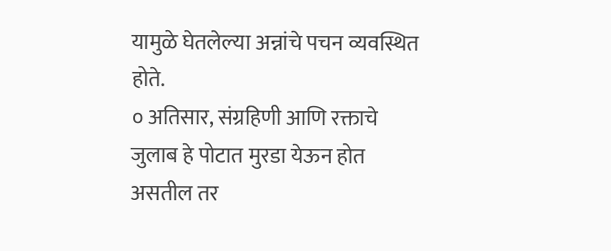यामुळे घेतलेल्या अन्नांचे पचन व्यवस्थित होते.
० अतिसार, संग्रहिणी आणि रक्ताचे जुलाब हे पोटात मुरडा येऊन होत असतील तर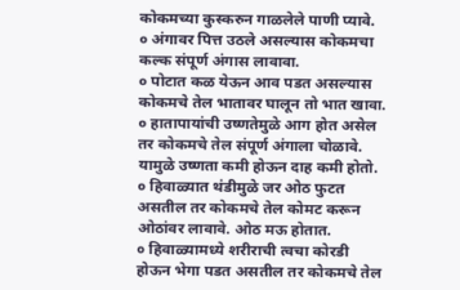कोकमच्या कुस्करुन गाळलेले पाणी प्यावे.
० अंगावर पित्त उठले असल्यास कोकमचा कल्क संपूर्ण अंगास लावावा.
० पोटात कळ येऊन आव पडत असल्यास कोकमचे तेल भातावर घालून तो भात खावा.
० हातापायांची उष्णतेमुळे आग होत असेल तर कोकमचे तेल संपूर्ण अंगाला चोळावे. यामुळे उष्णता कमी होऊन दाह कमी होतो.
० हिवाळ्यात थंडीमुळे जर ओठ फुटत असतील तर कोकमचे तेल कोमट करून ओठांवर लावावे. ओठ मऊ होतात.
० हिवाळ्यामध्ये शरीराची त्वचा कोरडी होऊन भेगा पडत असतील तर कोकमचे तेल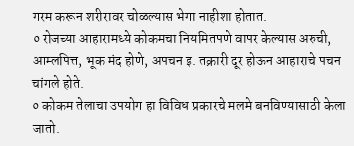गरम करून शरीरावर चोळल्यास भेगा नाहीशा होतात.
० रोजच्या आहारामध्ये कोकमचा नियमितपणे वापर केल्यास अरुची, आम्लपित्त, भूक मंद होणे, अपचन इ. तक्रारी दूर होऊन आहाराचे पचन चांगले होते.
० कोकम तेलाचा उपयोग हा विविध प्रकारचे मलमे बनविण्यासाठी केला जातो.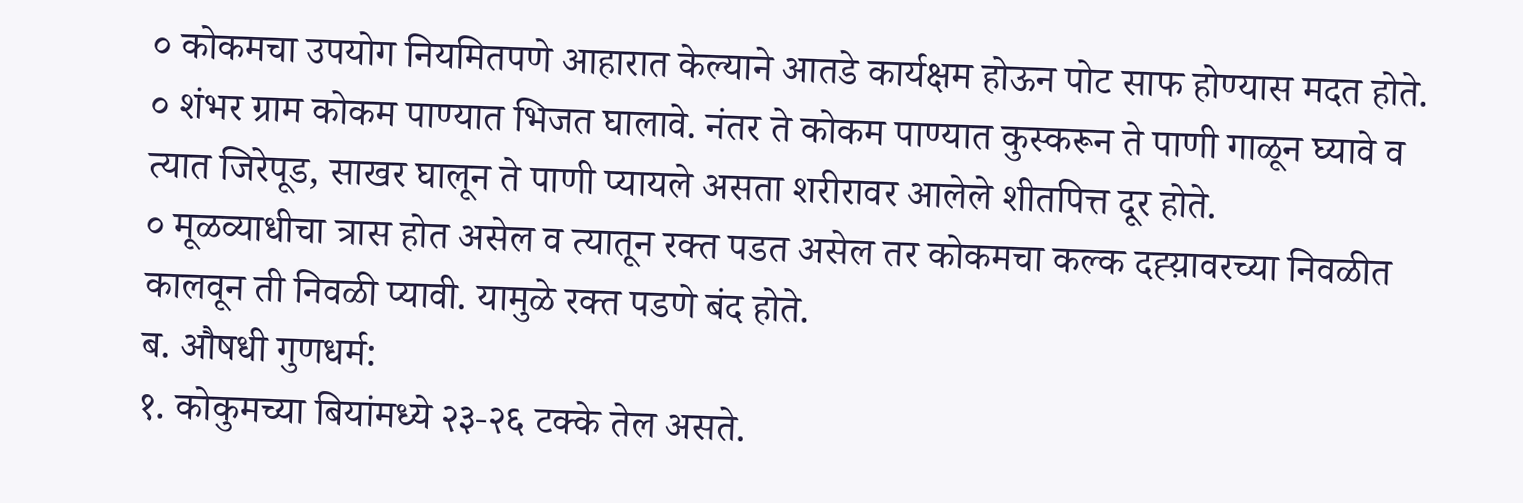० कोकमचा उपयोग नियमितपणे आहारात केल्याने आतडे कार्यक्षम होऊन पोट साफ होण्यास मदत होते.
० शंभर ग्राम कोकम पाण्यात भिजत घालावे. नंतर ते कोकम पाण्यात कुस्करून ते पाणी गाळून घ्यावे व त्यात जिरेपूड, साखर घालून ते पाणी प्यायले असता शरीरावर आलेले शीतपित्त दूर होते.
० मूळव्याधीचा त्रास होत असेल व त्यातून रक्त पडत असेल तर कोकमचा कल्क दह्य़ावरच्या निवळीत कालवून ती निवळी प्यावी. यामुळे रक्त पडणे बंद होते.
ब. औषधी गुणधर्म:
१. कोकुमच्या बियांमध्ये २३-२६ टक्के तेल असते.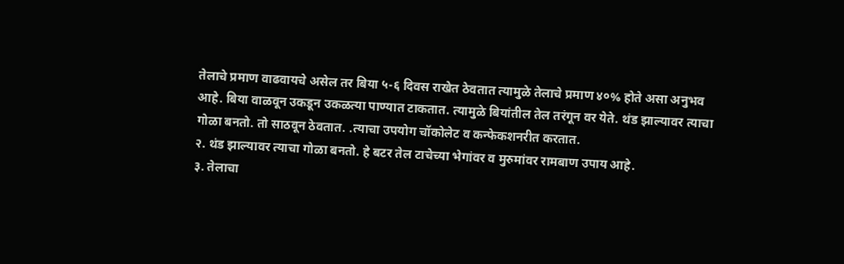तेलाचे प्रमाण वाढवायचे असेल तर बिया ५-६ दिवस राखेत ठेवतात त्यामुळे तेलाचे प्रमाण ४०% होते असा अनुभव आहे. बिया वाळवून उकडून उकळत्या पाण्यात टाकतात. त्यामुळे बियांतील तेल तरंगून वर येते. थंड झाल्यावर त्याचा गोळा बनतो. तो साठवून ठेवतात. .त्याचा उपयोग चॉकोलेट व कन्फेकशनरीत करतात.
२. थंड झाल्यावर त्याचा गोळा बनतो. हे बटर तेल टाचेच्या भेगांवर व मुरुमांवर रामबाण उपाय आहे.
३. तेलाचा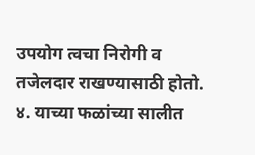उपयोग त्वचा निरोगी व तजेलदार राखण्यासाठी होतो.
४. याच्या फळांच्या सालीत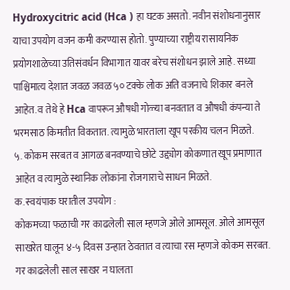Hydroxycitric acid (Hca ) हा घटक असतो. नवीन संशोधनानुसार याचा उपयोग वजन कमी करण्यास होतो. पुण्याच्या राष्ट्रीय रासायनिक प्रयोगशाळेच्या उतिसंवर्धन विभागात यावर बरेच संशोधन झाले आहे. सध्या पाश्चिमात्य देशात जवळ जवळ ५० टक्के लोक अति वजनाचे शिकार बनले आहेत. व तेथे हे Hca वापरून औषधी गोळ्या बनवतात व औषधी कंपन्या ते भरमसाठ किमतीत विकतात. त्यामुळे भारताला खूप परकीय चलन मिळते.
५. कोकम सरबत व आगळ बनवण्याचे छोटे उद्द्योग कोकणात खूप प्रमाणात आहेत व त्यामुळे स्थानिक लोकांना रोजगाराचे साधन मिळते.
क. स्वयंपाक घरातील उपयोग :
कोकमच्या फळाची गर काढलेली साल म्हणजे ओले आमसूल. ओले आमसूल साखरेत घालून ४-५ दिवस उन्हात ठेवतात व त्याचा रस म्हणजे कोकम सरबत.
गर काढलेली साल साखर न घालता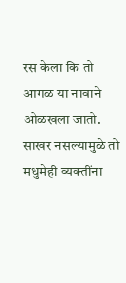रस केला कि तो आगळ या नावाने ओळखला जातो. साखर नसल्यामुळे तो मधुमेही व्यक्तींना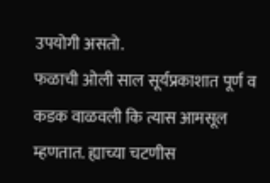उपयोगी असतो.
फळाची ओली साल सूर्यप्रकाशात पूर्ण व कडक वाळवली कि त्यास आमसूल म्हणतात. ह्याच्या चटणीस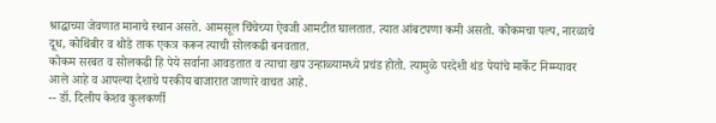श्राद्धाच्या जेवणात मानाचे स्थान असते. आमसूल चिंचेच्या ऐवजी आमटीत घालतात. त्यात आंबटपणा कमी असतो. कोकमचा पल्प, नारळाचे दूध, कोथिंबीर व थोडे ताक एकत्र करून त्याची सोलकढी बनवतात.
कोकम सरबत व सोलकढी हि पेये सर्वाना आवडतात व त्याचा खप उन्हाळ्यामध्ये प्रचंड होतो. त्यामुळे परदेशी थंड पेयांचे मार्केट निम्म्यावर आले आहे व आपल्या देशाचे परकीय बाजारात जाणारे वाचत आहे.
-- डॉ. दिलीप केशव कुलकर्णी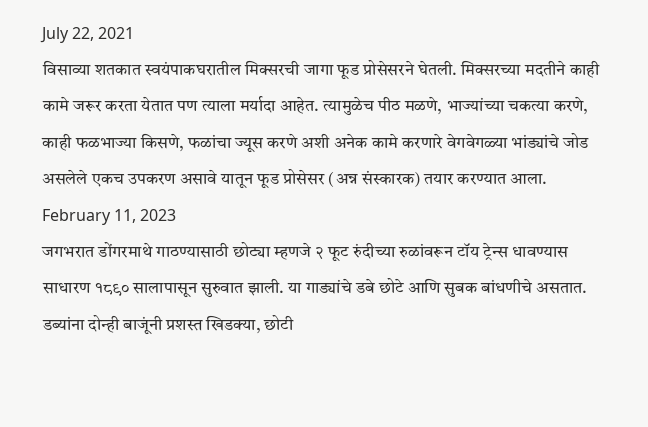July 22, 2021
विसाव्या शतकात स्वयंपाकघरातील मिक्सरची जागा फूड प्रोसेसरने घेतली. मिक्सरच्या मदतीने काही कामे जरूर करता येतात पण त्याला मर्यादा आहेत. त्यामुळेच पीठ मळणे, भाज्यांच्या चकत्या करणे, काही फळभाज्या किसणे, फळांचा ज्यूस करणे अशी अनेक कामे करणारे वेगवेगळ्या भांड्यांचे जोड असलेले एकच उपकरण असावे यातून फूड प्रोसेसर (अन्न संस्कारक) तयार करण्यात आला.
February 11, 2023
जगभरात डोंगरमाथे गाठण्यासाठी छोट्या म्हणजे २ फूट रुंदीच्या रुळांवरून टॉय ट्रेन्स धावण्यास साधारण १८९० सालापासून सुरुवात झाली. या गाड्यांचे डबे छोटे आणि सुबक बांधणीचे असतात. डब्यांना दोन्ही बाजूंनी प्रशस्त खिडक्या, छोटी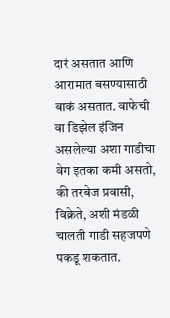दारं असतात आणि आरामात बसण्यासाठी बाकं असतात. वाफेची वा डिझेल इंजिन असलेल्या अशा गाडीचा वेग इतका कमी असतो, की तरबेज प्रवासी, विक्रेते, अशी मंडळी चालती गाडी सहजपणे पकडू शकतात.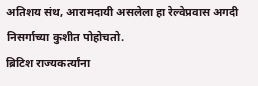अतिशय संथ, आरामदायी असलेला हा रेल्वेप्रवास अगदी निसर्गाच्या कुशीत पोहोचतो.
ब्रिटिश राज्यकर्त्यांना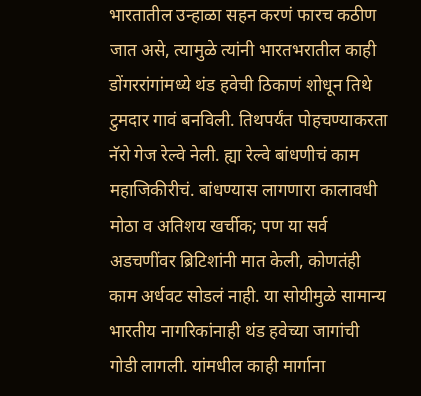भारतातील उन्हाळा सहन करणं फारच कठीण जात असे, त्यामुळे त्यांनी भारतभरातील काही डोंगररांगांमध्ये थंड हवेची ठिकाणं शोधून तिथे टुमदार गावं बनविली. तिथपर्यंत पोहचण्याकरता नॅरो गेज रेल्वे नेली. ह्या रेल्वे बांधणीचं काम महाजिकीरीचं. बांधण्यास लागणारा कालावधी मोठा व अतिशय खर्चीक; पण या सर्व अडचणींवर ब्रिटिशांनी मात केली, कोणतंही काम अर्धवट सोडलं नाही. या सोयीमुळे सामान्य भारतीय नागरिकांनाही थंड हवेच्या जागांची गोडी लागली. यांमधील काही मार्गाना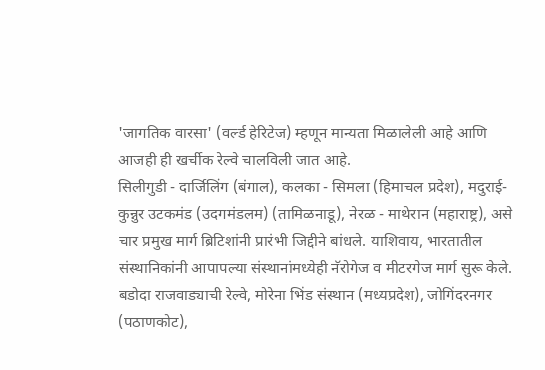'जागतिक वारसा' (वर्ल्ड हेरिटेज) म्हणून मान्यता मिळालेली आहे आणि आजही ही खर्चीक रेल्वे चालविली जात आहे.
सिलीगुडी - दार्जिलिंग (बंगाल), कलका - सिमला (हिमाचल प्रदेश), मदुराई-कुन्नुर उटकमंड (उदगमंडलम) (तामिळनाडू), नेरळ - माथेरान (महाराष्ट्र), असे चार प्रमुख मार्ग ब्रिटिशांनी प्रारंभी जिद्दीने बांधले. याशिवाय, भारतातील संस्थानिकांनी आपापल्या संस्थानांमध्येही नॅरोगेज व मीटरगेज मार्ग सुरू केले. बडोदा राजवाड्याची रेल्वे, मोरेना भिंड संस्थान (मध्यप्रदेश), जोगिंदरनगर (पठाणकोट),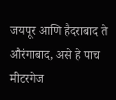जयपूर आणि हैदराबाद ते औरंगाबाद, असे हे पाच मीटरगेज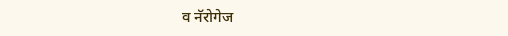व नॅरोगेज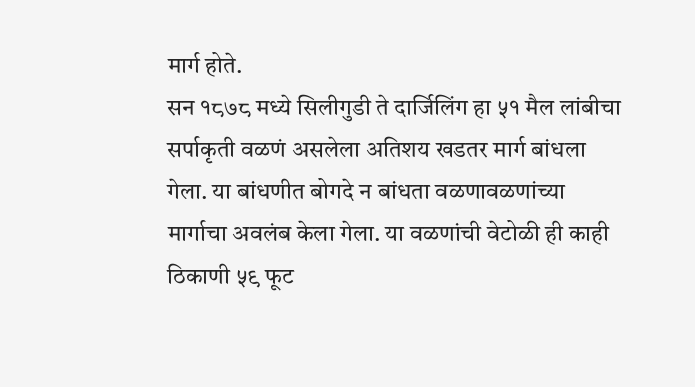मार्ग होते.
सन १८७८ मध्ये सिलीगुडी ते दार्जिलिंग हा ५१ मैल लांबीचा सर्पाकृती वळणं असलेला अतिशय खडतर मार्ग बांधला गेला. या बांधणीत बोगदे न बांधता वळणावळणांच्या मार्गाचा अवलंब केला गेला. या वळणांची वेटोळी ही काही ठिकाणी ५९ फूट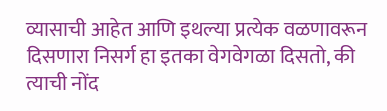व्यासाची आहेत आणि इथल्या प्रत्येक वळणावरून दिसणारा निसर्ग हा इतका वेगवेगळा दिसतो, की त्याची नोंद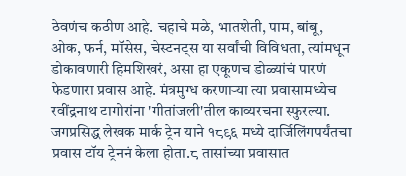ठेवणंच कठीण आहे. चहाचे मळे, भातशेती, पाम, बांबू, ओक, फर्न, मॉसेस, चेस्टनट्स या सर्वांची विविधता, त्यांमधून डोकावणारी हिमशिखरं, असा हा एकूणच डोळ्यांचं पारणं फेडणारा प्रवास आहे. मंत्रमुग्ध करणाऱ्या त्या प्रवासामध्येच रवींद्रनाथ टागोरांना 'गीतांजली'तील काव्यरचना स्फुरल्या.
जगप्रसिद्ध लेखक मार्क ट्रेन याने १८९६ मध्ये दार्जिलिंगपर्यंतचा प्रवास टॉय ट्रेननं केला होता.८ तासांच्या प्रवासात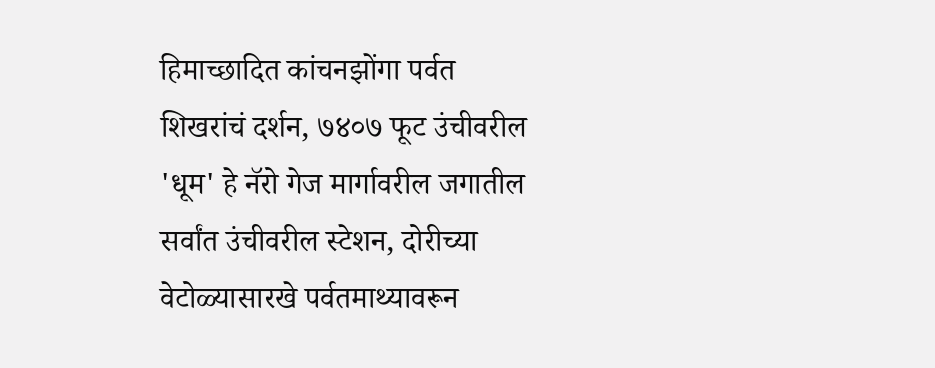हिमाच्छादित कांचनझोंगा पर्वत शिखरांचं दर्शन, ७४०७ फूट उंचीवरील 'धूम' हे नॅरो गेज मार्गावरील जगातील सर्वांत उंचीवरील स्टेशन, दोरीच्या वेटोळ्यासारखे पर्वतमाथ्यावरून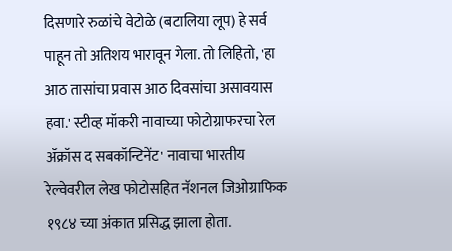दिसणारे रुळांचे वेटोळे (बटालिया लूप) हे सर्व पाहून तो अतिशय भारावून गेला. तो लिहितो, 'हा आठ तासांचा प्रवास आठ दिवसांचा असावयास हवा.' स्टीव्ह मॉकरी नावाच्या फोटोग्राफरचा रेल ॲक्रॉस द सबकॉन्टिनेंट' नावाचा भारतीय रेल्वेवरील लेख फोटोसहित नॅशनल जिओग्राफिक १९८४ च्या अंकात प्रसिद्ध झाला होता.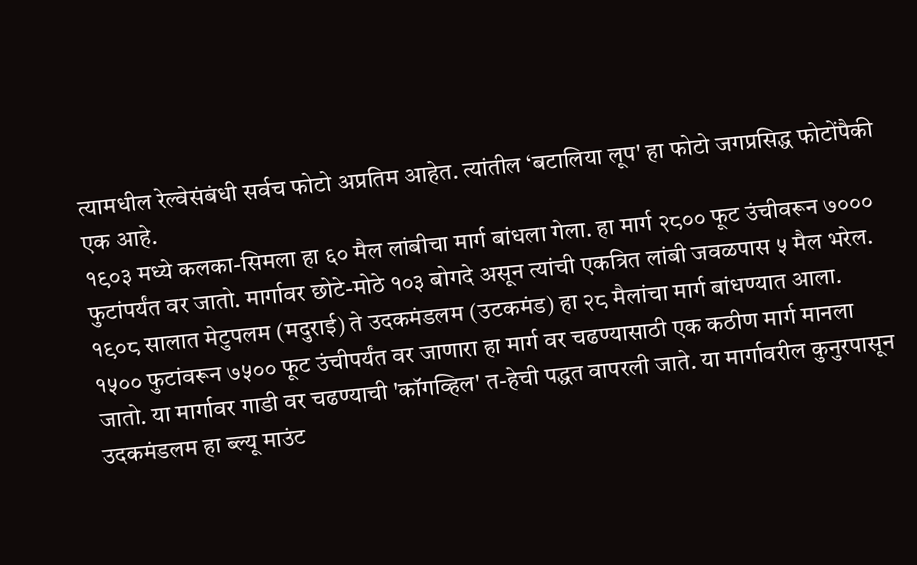त्यामधील रेल्वेसंबंधी सर्वच फोटो अप्रतिम आहेत. त्यांतील ‘बटालिया लूप' हा फोटो जगप्रसिद्ध फोटोंपैकी एक आहे.
१९०३ मध्ये कलका-सिमला हा ६० मैल लांबीचा मार्ग बांधला गेला. हा मार्ग २८०० फूट उंचीवरून ७००० फुटांपर्यंत वर जातो. मार्गावर छोटे-मोठे १०३ बोगदे असून त्यांची एकत्रित लांबी जवळपास ५ मैल भरेल.
१९०८ सालात मेटुपलम (मदुराई) ते उदकमंडलम (उटकमंड) हा २८ मैलांचा मार्ग बांधण्यात आला. १५०० फुटांवरून ७५०० फूट उंचीपर्यंत वर जाणारा हा मार्ग वर चढण्यासाठी एक कठीण मार्ग मानला जातो. या मार्गावर गाडी वर चढण्याची 'कॉगव्हिल' त-हेची पद्धत वापरली जाते. या मार्गावरील कुनुरपासून उदकमंडलम हा ब्ल्यू माउंट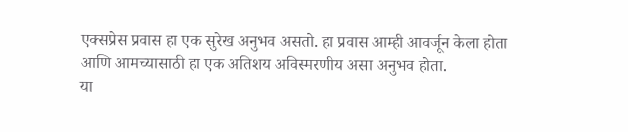एक्सप्रेस प्रवास हा एक सुरेख अनुभव असतो. हा प्रवास आम्ही आवर्जून केला होता आणि आमच्यासाठी हा एक अतिशय अविस्मरणीय असा अनुभव होता.
या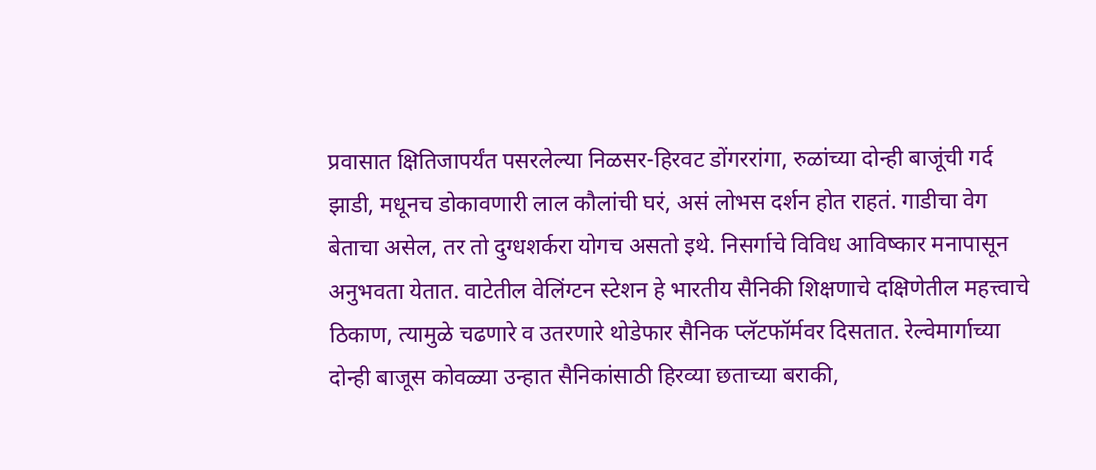प्रवासात क्षितिजापर्यंत पसरलेल्या निळसर-हिरवट डोंगररांगा, रुळांच्या दोन्ही बाजूंची गर्द झाडी, मधूनच डोकावणारी लाल कौलांची घरं, असं लोभस दर्शन होत राहतं. गाडीचा वेग बेताचा असेल, तर तो दुग्धशर्करा योगच असतो इथे. निसर्गाचे विविध आविष्कार मनापासून अनुभवता येतात. वाटेतील वेलिंग्टन स्टेशन हे भारतीय सैनिकी शिक्षणाचे दक्षिणेतील महत्त्वाचे ठिकाण, त्यामुळे चढणारे व उतरणारे थोडेफार सैनिक प्लॅटफॉर्मवर दिसतात. रेल्वेमार्गाच्या दोन्ही बाजूस कोवळ्या उन्हात सैनिकांसाठी हिरव्या छताच्या बराकी,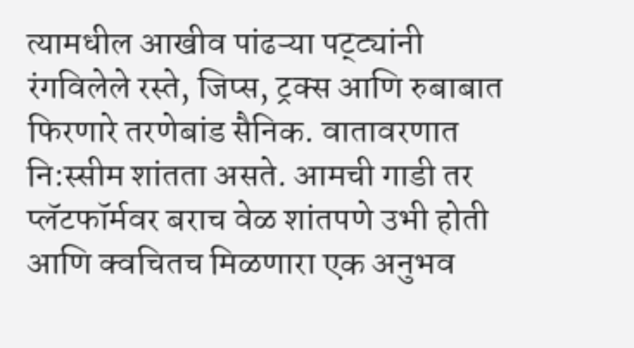त्यामधील आखीव पांढऱ्या पट्ट्यांनी रंगविलेले रस्ते, जिप्स, ट्रक्स आणि रुबाबात फिरणारे तरणेबांड सैनिक. वातावरणात नि:स्सीम शांतता असते. आमची गाडी तर प्लॅटफॉर्मवर बराच वेळ शांतपणे उभी होती आणि क्वचितच मिळणारा एक अनुभव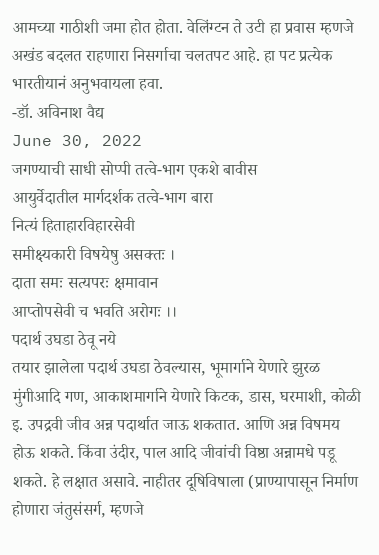आमच्या गाठीशी जमा होत होता. वेलिंग्टन ते उटी हा प्रवास म्हणजे अखंड बदलत राहणारा निसर्गाचा चलतपट आहे. हा पट प्रत्येक भारतीयानं अनुभवायला हवा.
-डॉ. अविनाश वैद्य
June 30, 2022
जगण्याची साधी सोप्पी तत्वे-भाग एकशे बावीस
आयुर्वेदातील मार्गदर्शक तत्वे-भाग बारा
नित्यं हिताहारविहारसेवी
समीक्ष्यकारी विषयेषु असक्तः ।
दाता समः सत्यपरः क्षमावान
आप्तोपसेवी च भवति अरोगः ।।
पदार्थ उघडा ठेवू नये
तयार झालेला पदार्थ उघडा ठेवल्यास, भूमार्गाने येणारे झुरळ मुंगीआदि गण, आकाशमार्गाने येणारे किटक, डास, घरमाशी, कोळी इ. उपद्रवी जीव अन्न पदार्थात जाऊ शकतात. आणि अन्न विषमय होऊ शकते. किंवा उंदीर, पाल आदि जीवांची विष्ठा अन्नामधे पडू शकते. हे लक्षात असावे. नाहीतर दूषिविषाला (प्राण्यापासून निर्माण होणारा जंतुसंसर्ग, म्हणजे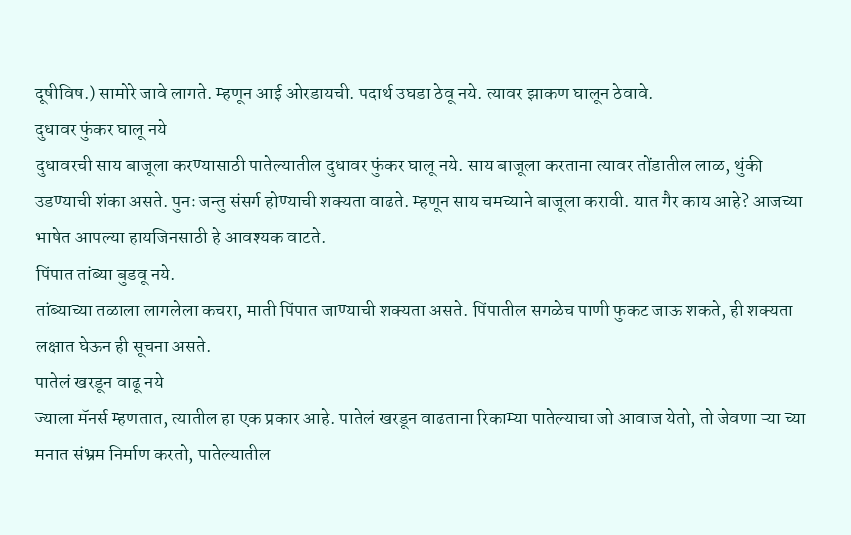दूषीविष.) सामोरे जावे लागते. म्हणून आई ओरडायची. पदार्थ उघडा ठेवू नये. त्यावर झाकण घालून ठेवावे.
दुधावर फुंकर घालू नये
दुधावरची साय बाजूला करण्यासाठी पातेल्यातील दुधावर फुंकर घालू नये. साय बाजूला करताना त्यावर तोंडातील लाळ, थुंकी उडण्याची शंका असते. पुनः जन्तु संसर्ग होण्याची शक्यता वाढते. म्हणून साय चमच्याने बाजूला करावी. यात गैर काय आहे? आजच्या भाषेत आपल्या हायजिनसाठी हे आवश्यक वाटते.
पिंपात तांब्या बुडवू नये.
तांब्याच्या तळाला लागलेला कचरा, माती पिंपात जाण्याची शक्यता असते. पिंपातील सगळेच पाणी फुकट जाऊ शकते, ही शक्यता लक्षात घेऊन ही सूचना असते.
पातेलं खरडून वाढू नये
ज्याला मॅनर्स म्हणतात, त्यातील हा एक प्रकार आहे. पातेलं खरडून वाढताना रिकाम्या पातेल्याचा जो आवाज येतो, तो जेवणा ऱ्या च्या मनात संभ्रम निर्माण करतो, पातेल्यातील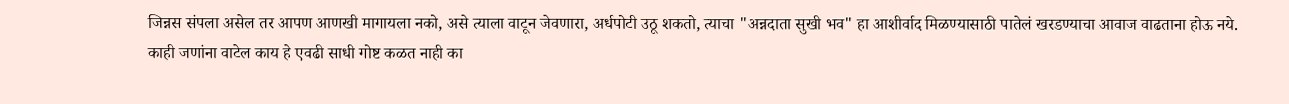जिन्नस संपला असेल तर आपण आणखी मागायला नको, असे त्याला वाटून जेवणारा, अर्धपोटी उठू शकतो, त्याचा "अन्नदाता सुखी भव" हा आशीर्वाद मिळण्यासाठी पातेलं खरडण्याचा आवाज वाढताना होऊ नये.
काही जणांना वाटेल काय हे एवढी साधी गोष्ट कळत नाही का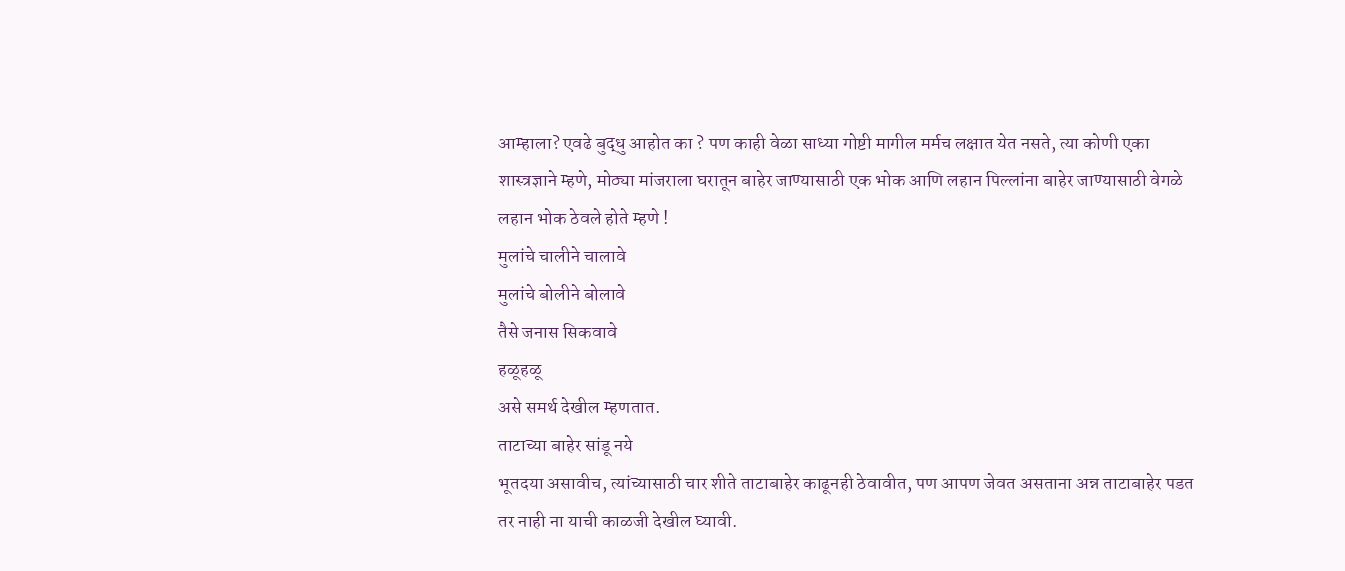आम्हाला? एवढे बुद्धु आहोत का ? पण काही वेळा साध्या गोष्टी मागील मर्मच लक्षात येत नसते, त्या कोणी एका शास्त्रज्ञाने म्हणे, मोठ्या मांजराला घरातून बाहेर जाण्यासाठी एक भोक आणि लहान पिल्लांना बाहेर जाण्यासाठी वेगळे लहान भोक ठेवले होते म्हणे !
मुलांचे चालीने चालावे
मुलांचे बोलीने बोलावे
तैसे जनास सिकवावे
हळूहळू
असे समर्थ देखील म्हणतात.
ताटाच्या बाहेर सांडू नये
भूतदया असावीच, त्यांच्यासाठी चार शीते ताटाबाहेर काढूनही ठेवावीत, पण आपण जेवत असताना अन्न ताटाबाहेर पडत तर नाही ना याची काळजी देखील घ्यावी.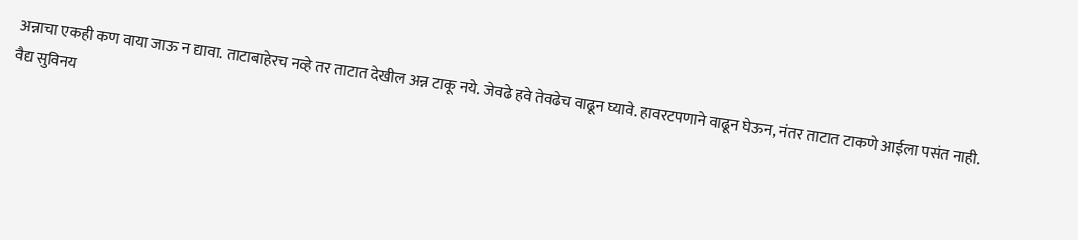अन्नाचा एकही कण वाया जाऊ न द्यावा. ताटाबाहेरच नव्हे तर ताटात देखील अन्न टाकू नये. जेवढे हवे तेवढेच वाढून घ्यावे. हावरटपणाने वाढून घेऊन, नंतर ताटात टाकणे आईला पसंत नाही.
वैद्य सुविनय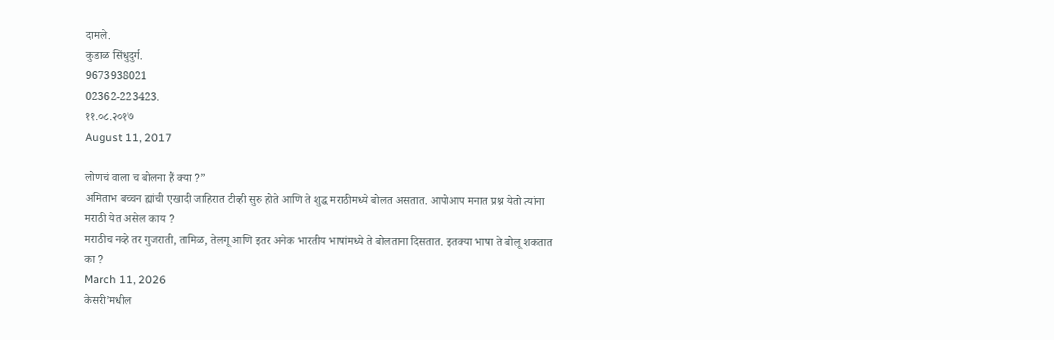दामले.
कुडाळ सिंधुदुर्ग.
9673938021
02362-223423.
११.०८.२०१७
August 11, 2017

लोणचं वाला च बोलना हैं क्या ?”
अमिताभ बच्चन ह्यांची एखादी जाहिरात टीव्ही सुरु होते आणि ते शुद्ध मराठीमध्ये बोलत असतात. आपोआप मनात प्रश्न येतो त्यांना मराठी येत असेल काय ?
मराठीच नव्हे तर गुजराती, तामिळ, तेलगू आणि इतर अनेक भारतीय भाषांमध्ये ते बोलताना दिसतात. इतक्या भाषा ते बोलू शकतात का ?
March 11, 2026
केसरी’मधील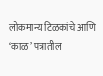लोकमान्य टिळकांचे आणि ‘काळ’ पत्रातील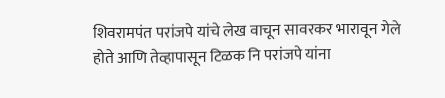शिवरामपंत परांजपे यांचे लेख वाचून सावरकर भारावून गेले होते आणि तेव्हापासून टिळक नि परांजपे यांना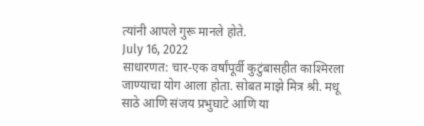त्यांनी आपले गुरू मानले होते.
July 16, 2022
साधारणत: चार-एक वर्षांपूर्वी कुटुंबासहीत काश्मिरला जाण्याचा योग आला होता. सोबत माझे मित्र श्री. मधू साठे आणि संजय प्रभुघाटे आणि या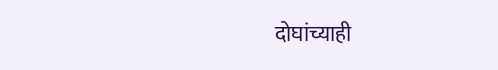दोघांच्याही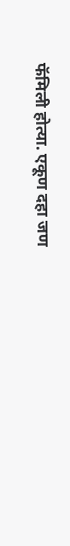फॅमिली होत्या. एकूण दहा जण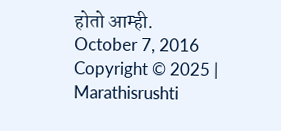होतो आम्ही.
October 7, 2016
Copyright © 2025 | Marathisrushti